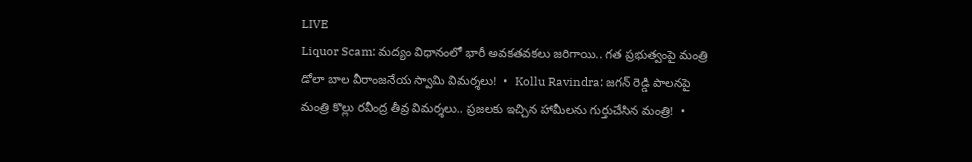LIVE
Liquor Scam: మద్యం విధానంలో భారీ అవకతవకలు జరిగాయి.. గత ప్రభుత్వంపై మంత్రి డోలా బాల వీరాంజనేయ స్వామి విమర్శలు!  •  Kollu Ravindra: జగన్ రెడ్డి పాలనపై మంత్రి కొల్లు రవీంద్ర తీవ్ర విమర్శలు.. ప్రజలకు ఇచ్చిన హామీలను గుర్తుచేసిన మంత్రి!  •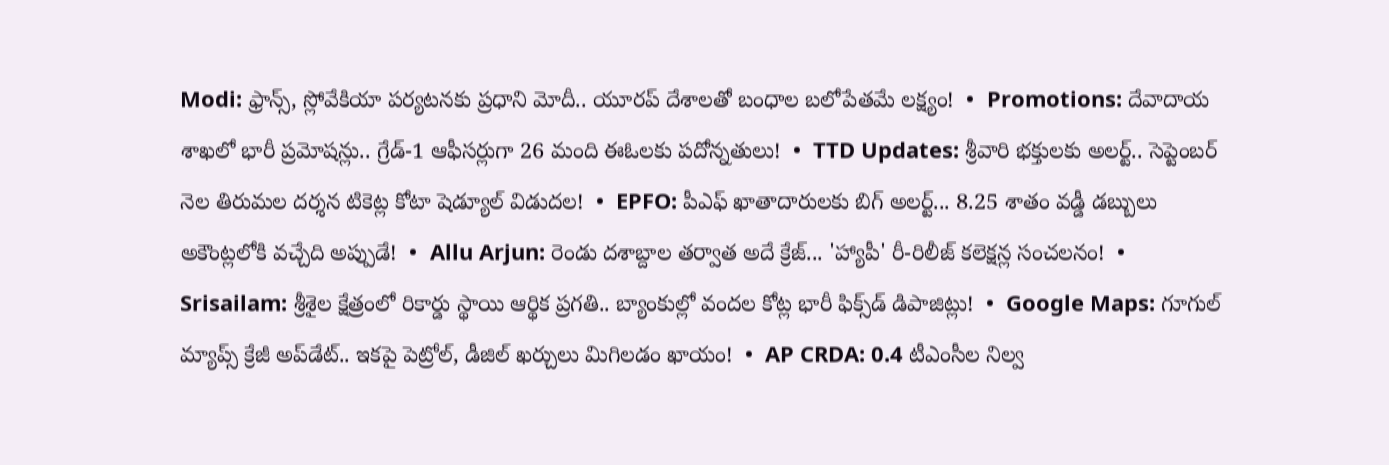Modi: ఫ్రాన్స్, స్లోవేకియా పర్యటనకు ప్రధాని మోదీ.. యూరప్ దేశాలతో బంధాల బలోపేతమే లక్ష్యం!  •  Promotions: దేవాదాయ శాఖలో భారీ ప్రమోషన్లు.. గ్రేడ్-1 ఆఫీసర్లుగా 26 మంది ఈఓలకు పదోన్నతులు!  •  TTD Updates: శ్రీవారి భక్తులకు అలర్ట్.. సెప్టెంబర్ నెల తిరుమల దర్శన టికెట్ల కోటా షెడ్యూల్ విడుదల!  •  EPFO: పీఎఫ్ ఖాతాదారులకు బిగ్ అలర్ట్... 8.25 శాతం వడ్డీ డబ్బులు అకౌంట్లలోకి వచ్చేది అప్పుడే!  •  Allu Arjun: రెండు దశాబ్దాల తర్వాత అదే క్రేజ్... 'హ్యాపీ' రీ-రిలీజ్ కలెక్షన్ల సంచలనం!  •  Srisailam: శ్రీశైల క్షేత్రంలో రికార్డు స్థాయి ఆర్థిక ప్రగతి.. బ్యాంకుల్లో వందల కోట్ల భారీ ఫిక్స్‌డ్ డిపాజిట్లు!  •  Google Maps: గూగుల్ మ్యాప్స్ క్రేజీ అప్‌డేట్.. ఇకపై పెట్రోల్, డీజిల్ ఖర్చులు మిగిలడం ఖాయం!  •  AP CRDA: 0.4 టీఎంసీల నిల్వ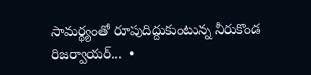సామర్థ్యంతో రూపుదిద్దుకుంటున్న నీరుకొండ రిజర్వాయర్...  •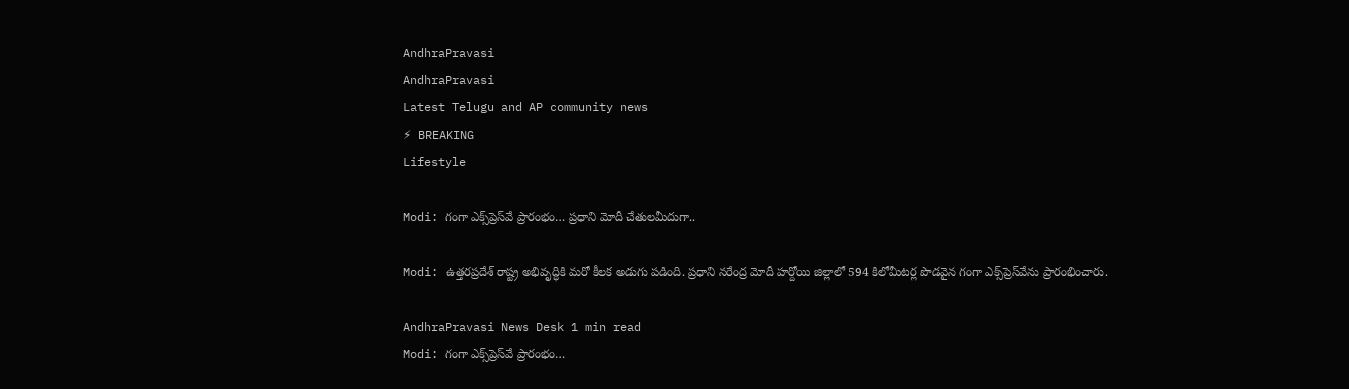AndhraPravasi
AndhraPravasi
Latest Telugu and AP community news
⚡ BREAKING
Lifestyle

Modi: గంగా ఎక్స్‌ప్రెస్‌వే ప్రారంభం… ప్రధాని మోదీ చేతులమీదుగా..

Modi: ఉత్తరప్రదేశ్ రాష్ట్ర అభివృద్ధికి మరో కీలక అడుగు పడింది. ప్రధాని నరేంద్ర మోదీ హర్దోయి జిల్లాలో 594 కిలోమీటర్ల పొడవైన గంగా ఎక్స్‌ప్రెస్‌వేను ప్రారంభించారు.

AndhraPravasi News Desk 1 min read
Modi: గంగా ఎక్స్‌ప్రెస్‌వే ప్రారంభం…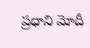ప్రధాని మోదీ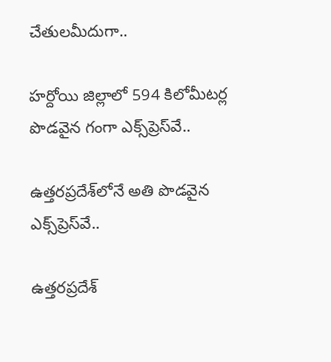చేతులమీదుగా..

హర్దోయి జిల్లాలో 594 కిలోమీటర్ల పొడవైన గంగా ఎక్స్‌ప్రెస్‌వే..

ఉత్తరప్రదేశ్‌లోనే అతి పొడవైన ఎక్స్‌ప్రెస్‌వే..

ఉత్తరప్రదేశ్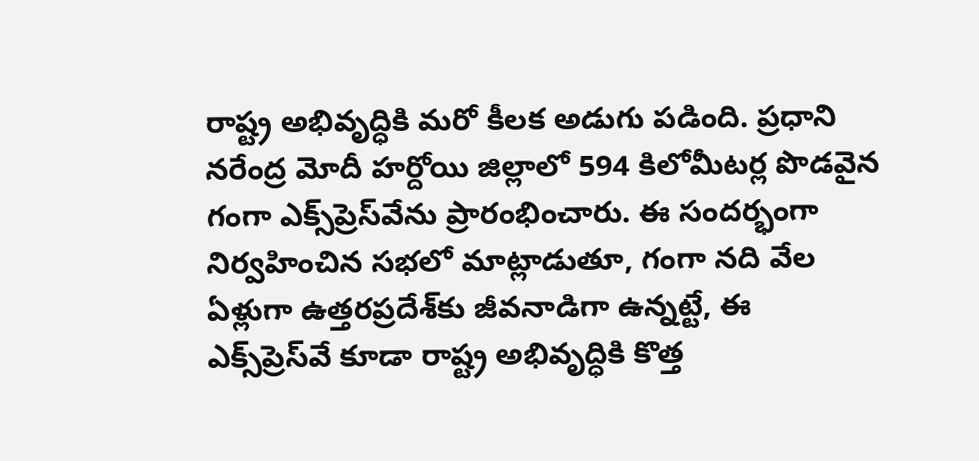రాష్ట్ర అభివృద్ధికి మరో కీలక అడుగు పడింది. ప్రధాని నరేంద్ర మోదీ హర్దోయి జిల్లాలో 594 కిలోమీటర్ల పొడవైన గంగా ఎక్స్‌ప్రెస్‌వేను ప్రారంభించారు. ఈ సందర్భంగా నిర్వహించిన సభలో మాట్లాడుతూ, గంగా నది వేల ఏళ్లుగా ఉత్తరప్రదేశ్‌కు జీవనాడిగా ఉన్నట్టే, ఈ ఎక్స్‌ప్రెస్‌వే కూడా రాష్ట్ర అభివృద్ధికి కొత్త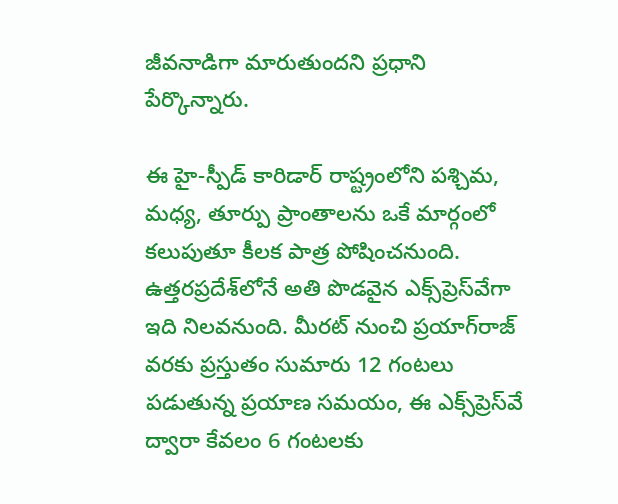జీవనాడిగా మారుతుందని ప్రధాని పేర్కొన్నారు.

ఈ హై-స్పీడ్ కారిడార్ రాష్ట్రంలోని పశ్చిమ, మధ్య, తూర్పు ప్రాంతాలను ఒకే మార్గంలో కలుపుతూ కీలక పాత్ర పోషించనుంది. ఉత్తరప్రదేశ్‌లోనే అతి పొడవైన ఎక్స్‌ప్రెస్‌వేగా ఇది నిలవనుంది. మీరట్ నుంచి ప్రయాగ్‌రాజ్ వరకు ప్రస్తుతం సుమారు 12 గంటలు పడుతున్న ప్రయాణ సమయం, ఈ ఎక్స్‌ప్రెస్‌వే ద్వారా కేవలం 6 గంటలకు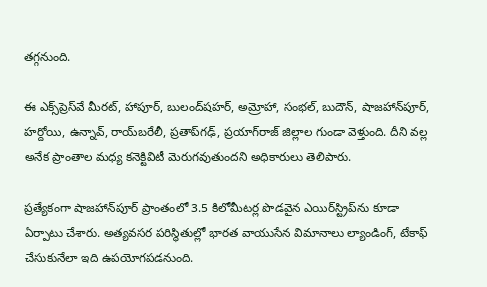తగ్గనుంది.

ఈ ఎక్స్‌ప్రెస్‌వే మీరట్, హాపూర్, బులంద్‌షహర్, అమ్రోహా, సంభల్, బుదౌన్, షాజహాన్‌పూర్, హర్దోయి, ఉన్నావ్, రాయ్‌బరేలీ, ప్రతాప్‌గఢ్, ప్రయాగ్‌రాజ్ జిల్లాల గుండా వెళ్తుంది. దీని వల్ల అనేక ప్రాంతాల మధ్య కనెక్టివిటీ మెరుగవుతుందని అధికారులు తెలిపారు.

ప్రత్యేకంగా షాజహాన్‌పూర్ ప్రాంతంలో 3.5 కిలోమీటర్ల పొడవైన ఎయిర్‌స్ట్రిప్‌ను కూడా ఏర్పాటు చేశారు. అత్యవసర పరిస్థితుల్లో భారత వాయుసేన విమానాలు ల్యాండింగ్, టేకాఫ్ చేసుకునేలా ఇది ఉపయోగపడనుంది.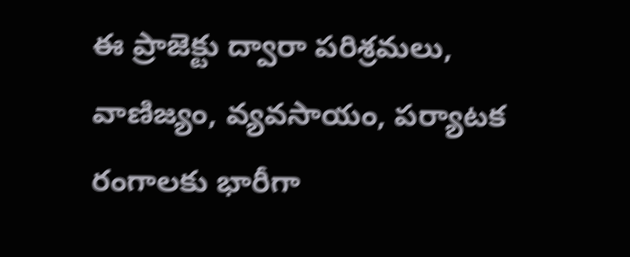ఈ ప్రాజెక్టు ద్వారా పరిశ్రమలు, వాణిజ్యం, వ్యవసాయం, పర్యాటక రంగాలకు భారీగా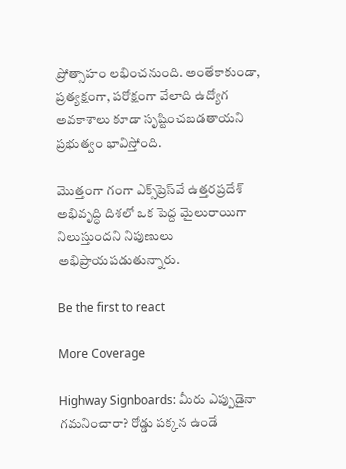ప్రోత్సాహం లభించనుంది. అంతేకాకుండా, ప్రత్యక్షంగా, పరోక్షంగా వేలాది ఉద్యోగ అవకాశాలు కూడా సృష్టించబడతాయని ప్రభుత్వం భావిస్తోంది.

మొత్తంగా గంగా ఎక్స్‌ప్రెస్‌వే ఉత్తరప్రదేశ్ అభివృద్ధి దిశలో ఒక పెద్ద మైలురాయిగా నిలుస్తుందని నిపుణులు అభిప్రాయపడుతున్నారు.

Be the first to react

More Coverage

Highway Signboards: మీరు ఎప్పుడైనా గమనించారా? రోడ్డు పక్కన ఉండే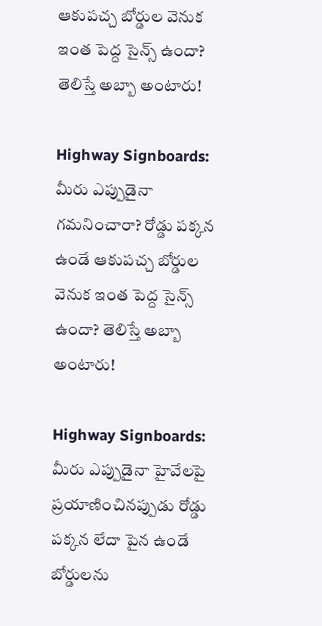ఆకుపచ్చ బోర్డుల వెనుక ఇంత పెద్ద సైన్స్ ఉందా? తెలిస్తే అబ్బా అంటారు!

Highway Signboards: మీరు ఎప్పుడైనా గమనించారా? రోడ్డు పక్కన ఉండే ఆకుపచ్చ బోర్డుల వెనుక ఇంత పెద్ద సైన్స్ ఉందా? తెలిస్తే అబ్బా అంటారు!

Highway Signboards: మీరు ఎప్పుడైనా హైవేలపై ప్రయాణించినప్పుడు రోడ్డు పక్కన లేదా పైన ఉండే బోర్డులను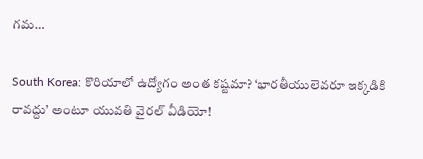గమ…

South Korea: కొరియాలో ఉద్యోగం అంత కష్టమా? ‘భారతీయులెవరూ ఇక్కడికి రావద్దు’ అంటూ యువతి వైరల్ వీడియో!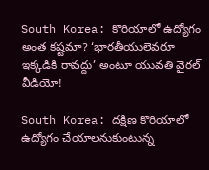South Korea: కొరియాలో ఉద్యోగం అంత కష్టమా? ‘భారతీయులెవరూ ఇక్కడికి రావద్దు’ అంటూ యువతి వైరల్ వీడియో!

South Korea: దక్షిణ కొరియాలో ఉద్యోగం చేయాలనుకుంటున్న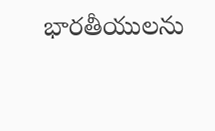భారతీయులను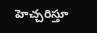హెచ్చరిస్తూ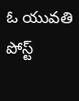ఓ యువతి పోస్ట్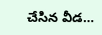చేసిన వీడ…